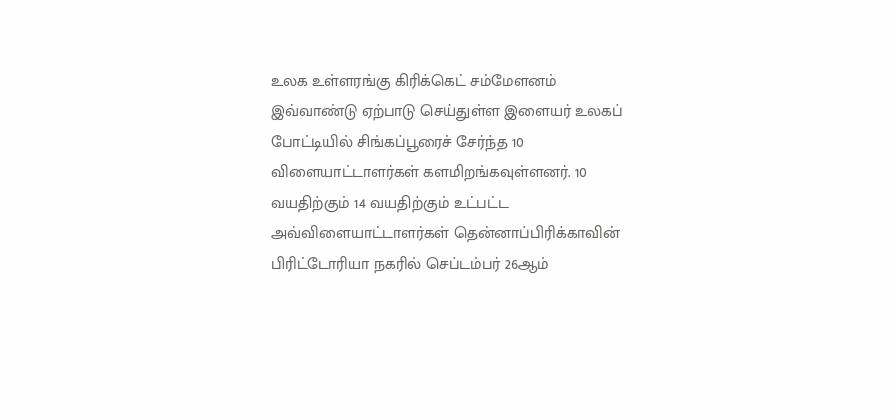உலக உள்ளரங்கு கிரிக்கெட் சம்மேளனம் இவ்வாண்டு ஏற்பாடு செய்துள்ள இளையர் உலகப் போட்டியில் சிங்கப்பூரைச் சேர்ந்த 10 விளையாட்டாளர்கள் களமிறங்கவுள்ளனர். 10 வயதிற்கும் 14 வயதிற்கும் உட்பட்ட அவ்விளையாட்டாளர்கள் தென்னாப்பிரிக்காவின் பிரிட்டோரியா நகரில் செப்டம்பர் 26ஆம்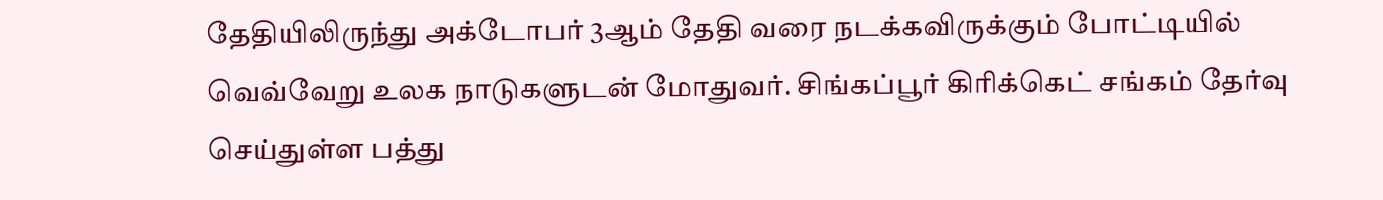தேதியிலிருந்து அக்டோபர் 3ஆம் தேதி வரை நடக்கவிருக்கும் போட்டியில் வெவ்வேறு உலக நாடுகளுடன் மோதுவர். சிங்கப்பூர் கிரிக்கெட் சங்கம் தேர்வு செய்துள்ள பத்து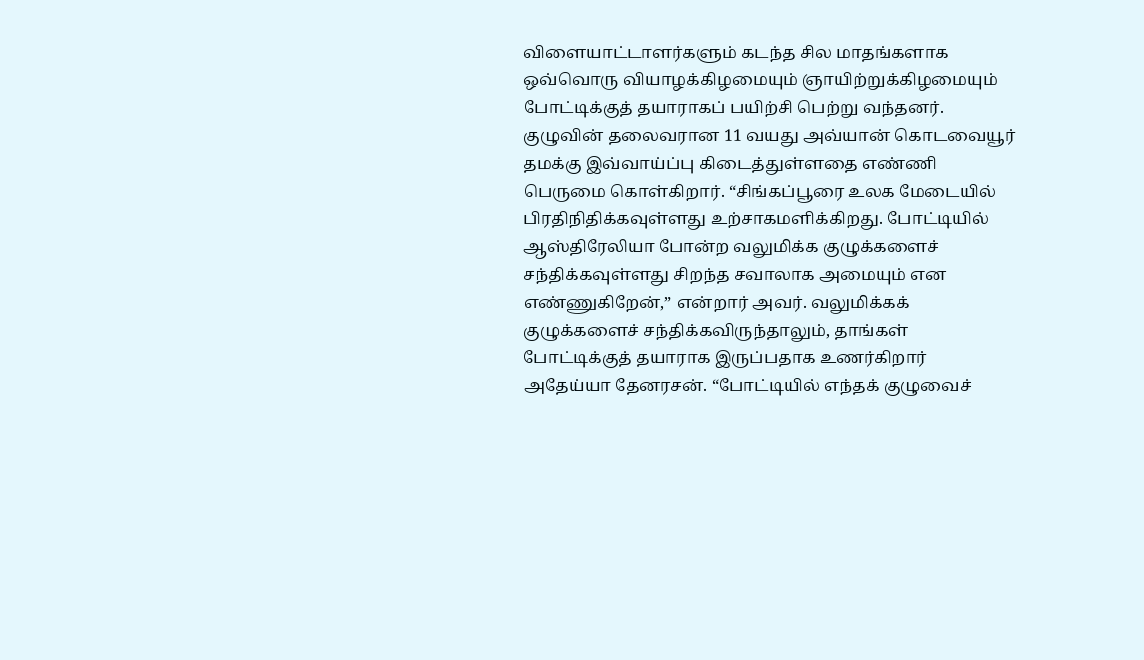விளையாட்டாளர்களும் கடந்த சில மாதங்களாக ஒவ்வொரு வியாழக்கிழமையும் ஞாயிற்றுக்கிழமையும் போட்டிக்குத் தயாராகப் பயிற்சி பெற்று வந்தனர். குழுவின் தலைவரான 11 வயது அவ்யான் கொடவையூர் தமக்கு இவ்வாய்ப்பு கிடைத்துள்ளதை எண்ணி பெருமை கொள்கிறார். “சிங்கப்பூரை உலக மேடையில் பிரதிநிதிக்கவுள்ளது உற்சாகமளிக்கிறது. போட்டியில் ஆஸ்திரேலியா போன்ற வலுமிக்க குழுக்களைச் சந்திக்கவுள்ளது சிறந்த சவாலாக அமையும் என எண்ணுகிறேன்,” என்றார் அவர். வலுமிக்கக் குழுக்களைச் சந்திக்கவிருந்தாலும், தாங்கள் போட்டிக்குத் தயாராக இருப்பதாக உணர்கிறார் அதேய்யா தேனரசன். “போட்டியில் எந்தக் குழுவைச்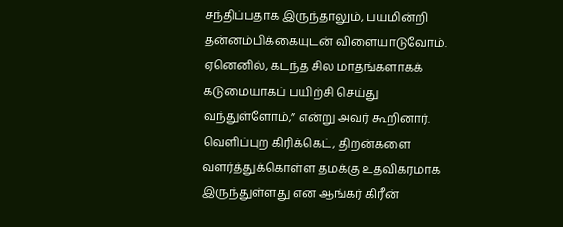சந்திப்பதாக இருந்தாலும், பயமின்றி தன்னம்பிக்கையுடன் விளையாடுவோம். ஏனெனில், கடந்த சில மாதங்களாகக் கடுமையாகப் பயிற்சி செய்து வந்துள்ளோம்,” என்று அவர் கூறினார். வெளிப்புற கிரிக்கெட், திறன்களை வளர்த்துக்கொள்ள தமக்கு உதவிகரமாக இருந்துள்ளது என ஆங்கர் கிரீன்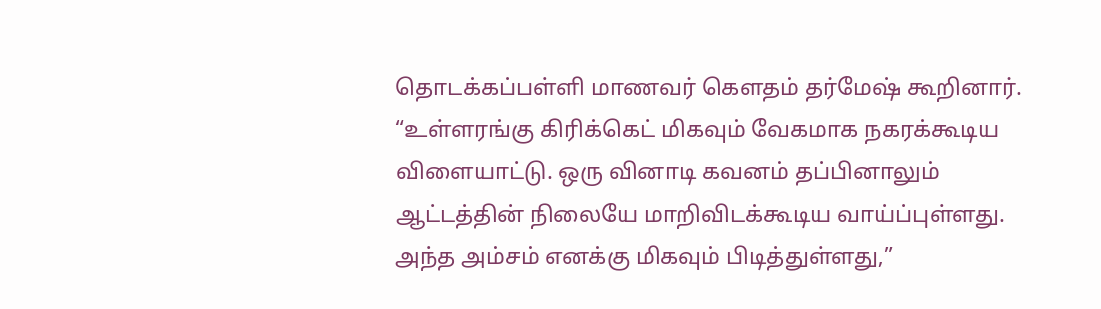தொடக்கப்பள்ளி மாணவர் கெளதம் தர்மேஷ் கூறினார். “உள்ளரங்கு கிரிக்கெட் மிகவும் வேகமாக நகரக்கூடிய விளையாட்டு. ஒரு வினாடி கவனம் தப்பினாலும் ஆட்டத்தின் நிலையே மாறிவிடக்கூடிய வாய்ப்புள்ளது. அந்த அம்சம் எனக்கு மிகவும் பிடித்துள்ளது,”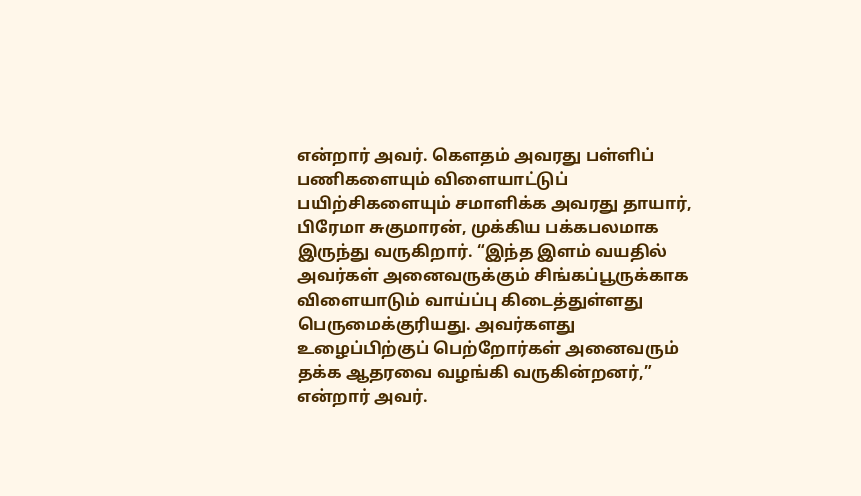என்றார் அவர். கெளதம் அவரது பள்ளிப் பணிகளையும் விளையாட்டுப் பயிற்சிகளையும் சமாளிக்க அவரது தாயார், பிரேமா சுகுமாரன், முக்கிய பக்கபலமாக இருந்து வருகிறார். “இந்த இளம் வயதில் அவர்கள் அனைவருக்கும் சிங்கப்பூருக்காக விளையாடும் வாய்ப்பு கிடைத்துள்ளது பெருமைக்குரியது. அவர்களது உழைப்பிற்குப் பெற்றோர்கள் அனைவரும் தக்க ஆதரவை வழங்கி வருகின்றனர்,” என்றார் அவர்.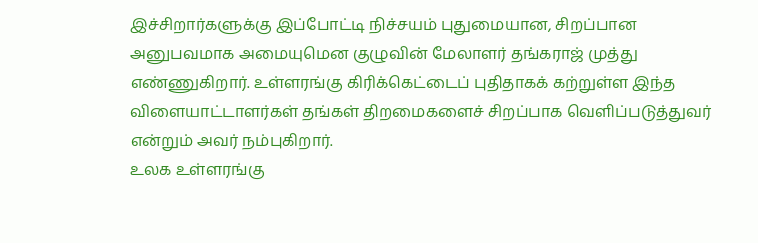இச்சிறார்களுக்கு இப்போட்டி நிச்சயம் புதுமையான, சிறப்பான அனுபவமாக அமையுமென குழுவின் மேலாளர் தங்கராஜ் முத்து எண்ணுகிறார். உள்ளரங்கு கிரிக்கெட்டைப் புதிதாகக் கற்றுள்ள இந்த விளையாட்டாளர்கள் தங்கள் திறமைகளைச் சிறப்பாக வெளிப்படுத்துவர் என்றும் அவர் நம்புகிறார்.
உலக உள்ளரங்கு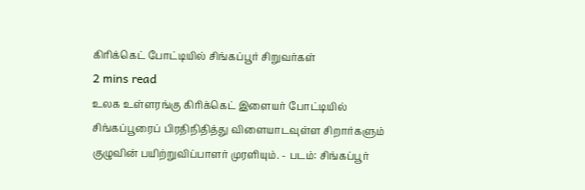கிரிக்கெட் போட்டியில் சிங்கப்பூர் சிறுவர்கள்
2 mins read
உலக உள்ளரங்கு கிரிக்கெட் இளையர் போட்டியில் சிங்கப்பூரைப் பிரதிநிதித்து விளையாடவுள்ள சிறார்களும் குழுவின் பயிற்றுவிப்பாளர் முரளியும். - படம்: சிங்கப்பூர்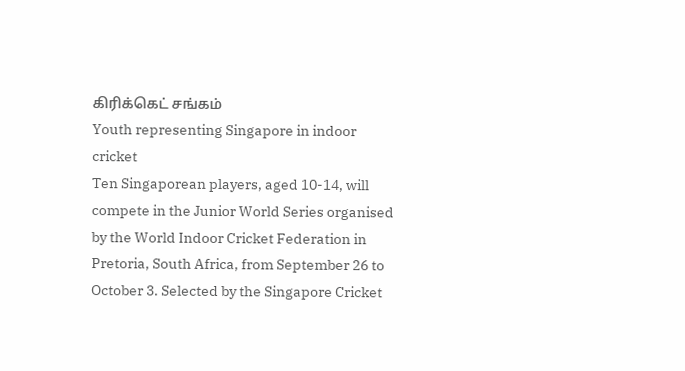கிரிக்கெட் சங்கம்
Youth representing Singapore in indoor cricket
Ten Singaporean players, aged 10-14, will compete in the Junior World Series organised by the World Indoor Cricket Federation in Pretoria, South Africa, from September 26 to October 3. Selected by the Singapore Cricket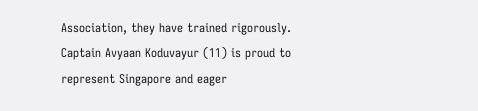Association, they have trained rigorously. Captain Avyaan Koduvayur (11) is proud to represent Singapore and eager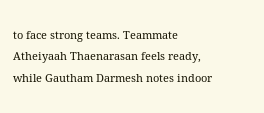to face strong teams. Teammate Atheiyaah Thaenarasan feels ready, while Gautham Darmesh notes indoor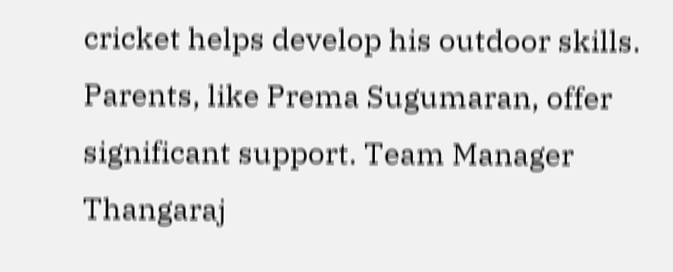cricket helps develop his outdoor skills. Parents, like Prema Sugumaran, offer significant support. Team Manager Thangaraj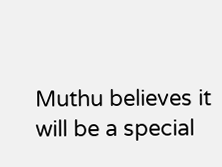Muthu believes it will be a special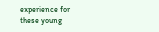experience for these young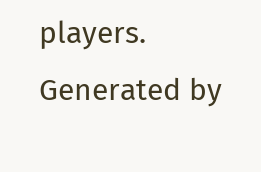players.
Generated by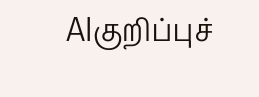AIகுறிப்புச்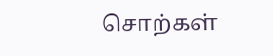சொற்கள்